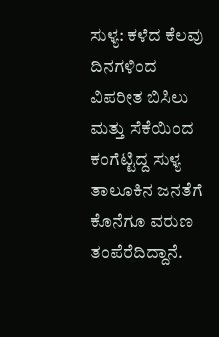ಸುಳ್ಯ: ಕಳೆದ ಕೆಲವು ದಿನಗಳಿಂದ ವಿಪರೀತ ಬಿಸಿಲು ಮತ್ತು ಸೆಕೆಯಿಂದ ಕಂಗೆಟ್ಟಿದ್ದ ಸುಳ್ಯ ತಾಲೂಕಿನ ಜನತೆಗೆ ಕೊನೆಗೂ ವರುಣ ತಂಪೆರೆದಿದ್ದಾನೆ.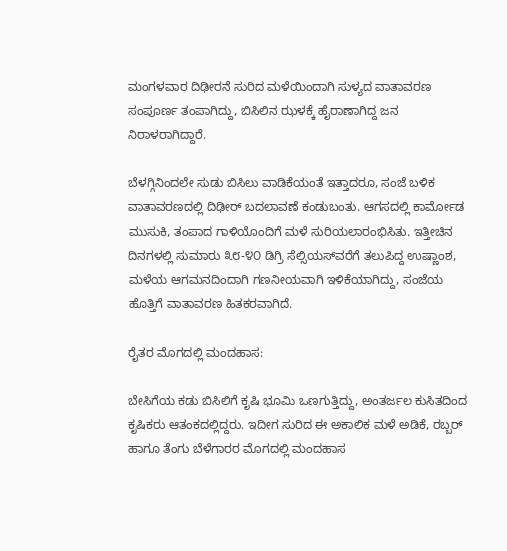ಮಂಗಳವಾರ ದಿಢೀರನೆ ಸುರಿದ ಮಳೆಯಿಂದಾಗಿ ಸುಳ್ಯದ ವಾತಾವರಣ ಸಂಪೂರ್ಣ ತಂಪಾಗಿದ್ದು, ಬಿಸಿಲಿನ ಝಳಕ್ಕೆ ಹೈರಾಣಾಗಿದ್ದ ಜನ ನಿರಾಳರಾಗಿದ್ದಾರೆ.

ಬೆಳಗ್ಗಿನಿಂದಲೇ ಸುಡು ಬಿಸಿಲು ವಾಡಿಕೆಯಂತೆ ಇತ್ತಾದರೂ, ಸಂಜೆ ಬಳಿಕ ವಾತಾವರಣದಲ್ಲಿ ದಿಢೀರ್ ಬದಲಾವಣೆ ಕಂಡುಬಂತು. ಆಗಸದಲ್ಲಿ ಕಾರ್ಮೋಡ ಮುಸುಕಿ, ತಂಪಾದ ಗಾಳಿಯೊಂದಿಗೆ ಮಳೆ ಸುರಿಯಲಾರಂಭಿಸಿತು. ಇತ್ತೀಚಿನ ದಿನಗಳಲ್ಲಿ ಸುಮಾರು ೩೮-೪೦ ಡಿಗ್ರಿ ಸೆಲ್ಸಿಯಸ್‌ವರೆಗೆ ತಲುಪಿದ್ದ ಉಷ್ಣಾಂಶ, ಮಳೆಯ ಆಗಮನದಿಂದಾಗಿ ಗಣನೀಯವಾಗಿ ಇಳಿಕೆಯಾಗಿದ್ದು, ಸಂಜೆಯ ಹೊತ್ತಿಗೆ ವಾತಾವರಣ ಹಿತಕರವಾಗಿದೆ.

ರೈತರ ಮೊಗದಲ್ಲಿ ಮಂದಹಾಸ:

ಬೇಸಿಗೆಯ ಕಡು ಬಿಸಿಲಿಗೆ ಕೃಷಿ ಭೂಮಿ ಒಣಗುತ್ತಿದ್ದು, ಅಂತರ್ಜಲ ಕುಸಿತದಿಂದ ಕೃಷಿಕರು ಆತಂಕದಲ್ಲಿದ್ದರು. ಇದೀಗ ಸುರಿದ ಈ ಅಕಾಲಿಕ ಮಳೆ ಅಡಿಕೆ, ರಬ್ಬರ್ ಹಾಗೂ ತೆಂಗು ಬೆಳೆಗಾರರ ಮೊಗದಲ್ಲಿ ಮಂದಹಾಸ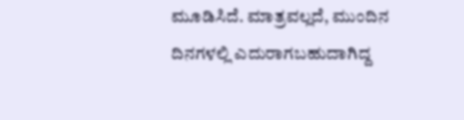ಮೂಡಿಸಿದೆ. ಮಾತ್ರವಲ್ಲದೆ, ಮುಂದಿನ ದಿನಗಳಲ್ಲಿ ಎದುರಾಗಬಹುದಾಗಿದ್ದ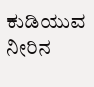ಕುಡಿಯುವ ನೀರಿನ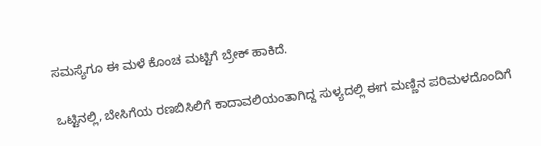ಸಮಸ್ಯೆಗೂ ಈ ಮಳೆ ಕೊಂಚ ಮಟ್ಟಿಗೆ ಬ್ರೇಕ್ ಹಾಕಿದೆ.

ಒಟ್ಟಿನಲ್ಲಿ, ಬೇಸಿಗೆಯ ರಣಬಿಸಿಲಿಗೆ ಕಾದಾವಲಿಯಂತಾಗಿದ್ದ ಸುಳ್ಯದಲ್ಲಿ ಈಗ ಮಣ್ಣಿನ ಪರಿಮಳದೊಂದಿಗೆ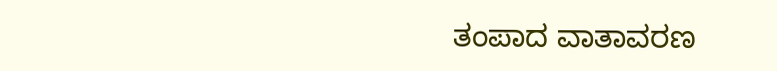ತಂಪಾದ ವಾತಾವರಣ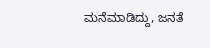ಮನೆಮಾಡಿದ್ದು, ಜನತೆ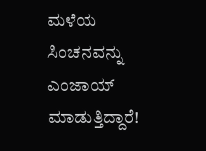ಮಳೆಯ ಸಿಂಚನವನ್ನು ಎಂಜಾಯ್ ಮಾಡುತ್ತಿದ್ದಾರೆ!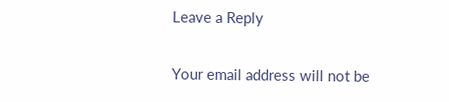Leave a Reply

Your email address will not be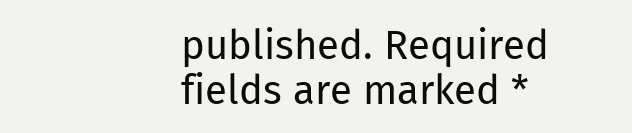published. Required fields are marked *